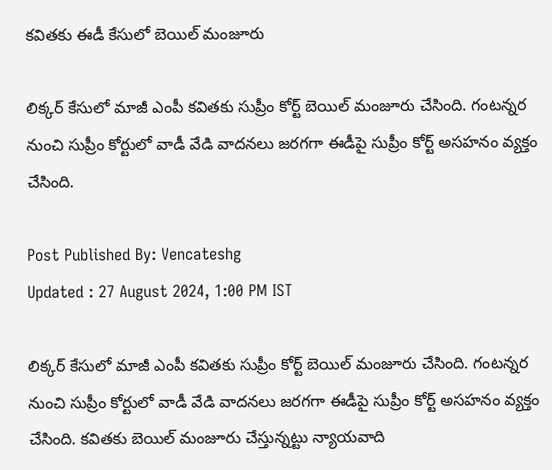కవితకు ఈడీ కేసులో బెయిల్ మంజూరు

లిక్కర్ కేసులో మాజీ ఎంపీ కవితకు సుప్రీం కోర్ట్ బెయిల్ మంజూరు చేసింది. గంటన్నర నుంచి సుప్రీం కోర్టులో వాడీ వేడి వాదనలు జరగగా ఈడీపై సుప్రీం కోర్ట్ అసహనం వ్యక్తం చేసింది.

Post Published By: Vencateshg
Updated : 27 August 2024, 1:00 PM IST

లిక్కర్ కేసులో మాజీ ఎంపీ కవితకు సుప్రీం కోర్ట్ బెయిల్ మంజూరు చేసింది. గంటన్నర నుంచి సుప్రీం కోర్టులో వాడీ వేడి వాదనలు జరగగా ఈడీపై సుప్రీం కోర్ట్ అసహనం వ్యక్తం చేసింది. కవితకు బెయిల్ మంజూరు చేస్తున్నట్టు న్యాయవాది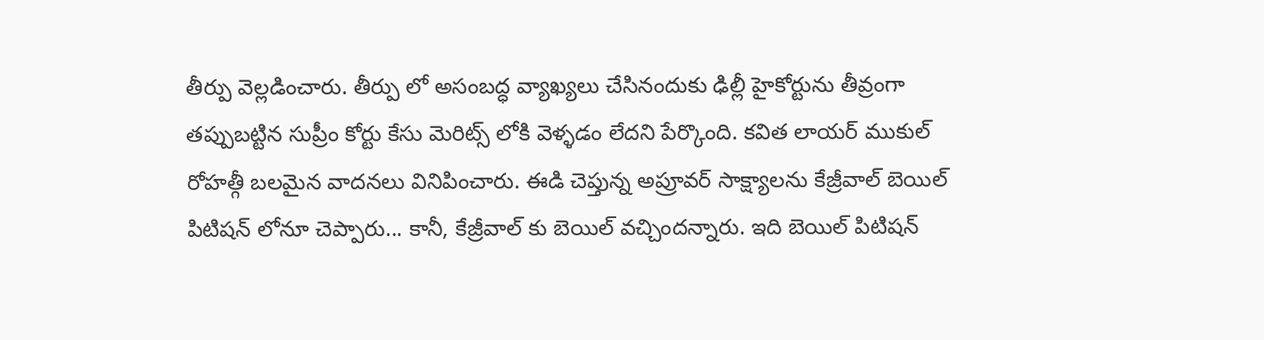తీర్పు వెల్లడించారు. తీర్పు లో అసంబద్ధ వ్యాఖ్యలు చేసినందుకు ఢిల్లీ హైకోర్టును తీవ్రంగా తప్పుబట్టిన సుప్రీం కోర్టు కేసు మెరిట్స్ లోకి వెళ్ళడం లేదని పేర్కొంది. కవిత లాయర్ ముకుల్ రోహత్గీ బలమైన వాదనలు వినిపించారు. ఈడి చెప్తున్న అప్రూవ‌ర్ సాక్ష్యాల‌ను కేజ్రీవాల్ బెయిల్ పిటిష‌న్ లోనూ చెప్పారు... కానీ, కేజ్రీవాల్ కు బెయిల్ వ‌చ్చిందన్నారు. ఇది బెయిల్ పిటిష‌న్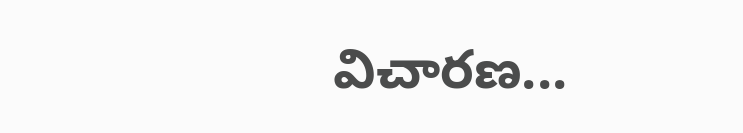విచార‌ణ‌...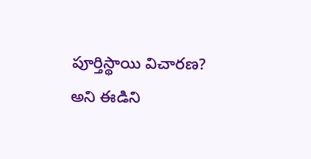పూర్తిస్థాయి విచార‌ణ‌? అని ఈడిని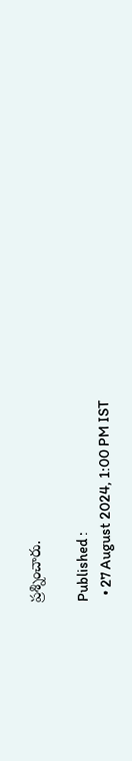ప్రశ్నించారు.

Published :
  • 27 August 2024, 1:00 PM IST